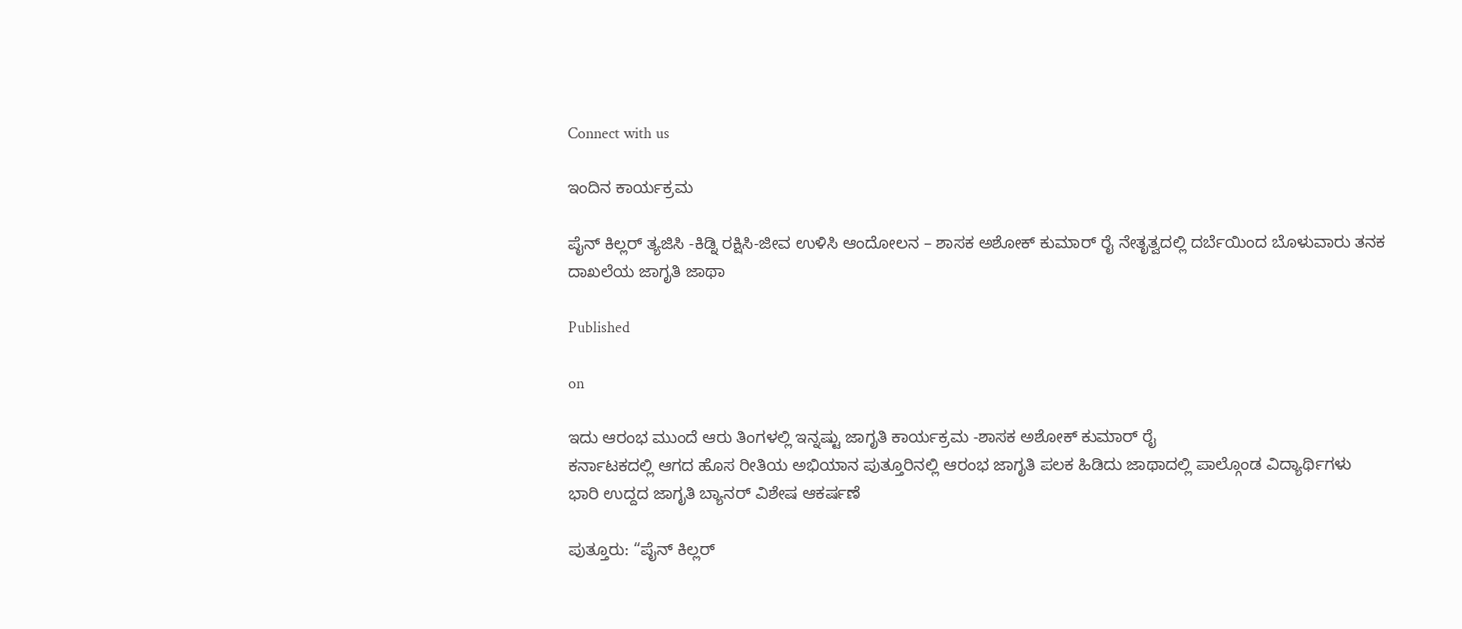Connect with us

ಇಂದಿನ ಕಾರ್ಯಕ್ರಮ

ಪೈನ್ ಕಿಲ್ಲರ್ ತ್ಯಜಿಸಿ -ಕಿಡ್ನಿ ರಕ್ಷಿಸಿ-ಜೀವ ಉಳಿಸಿ ಆಂದೋಲನ – ಶಾಸಕ ಅಶೋಕ್‌ ಕುಮಾ‌ರ್ ರೈ ನೇತೃತ್ವದಲ್ಲಿ ದರ್ಬೆಯಿಂದ ಬೊಳುವಾರು ತನಕ ದಾಖಲೆಯ ಜಾಗೃತಿ ಜಾಥಾ

Published

on

ಇದು ಆರಂಭ ಮುಂದೆ ಆರು ತಿಂಗಳಲ್ಲಿ ಇನ್ನಷ್ಟು ಜಾಗೃತಿ ಕಾರ್ಯಕ್ರಮ -ಶಾಸಕ ಅಶೋಕ್ ಕುಮಾ‌ರ್ ರೈ
ಕರ್ನಾಟಕದಲ್ಲಿ ಆಗದ ಹೊಸ ರೀತಿಯ ಅಭಿಯಾನ ಪುತ್ತೂರಿನಲ್ಲಿ ಆರಂಭ ಜಾಗೃತಿ ಪಲಕ ಹಿಡಿದು ಜಾಥಾದಲ್ಲಿ ಪಾಲ್ಗೊಂಡ ವಿದ್ಯಾರ್ಥಿಗಳು
ಭಾರಿ ಉದ್ದದ ಜಾಗೃತಿ ಬ್ಯಾನರ್ ವಿಶೇಷ ಆಕರ್ಷಣೆ

ಪುತ್ತೂರು: “ಪೈನ್ ಕಿಲ್ಲರ್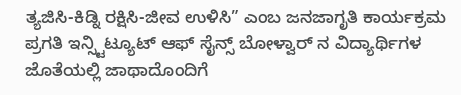ತ್ಯಜಿಸಿ-ಕಿಡ್ನಿ ರಕ್ಷಿಸಿ-ಜೀವ ಉಳಿಸಿ” ಎಂಬ ಜನಜಾಗೃತಿ ಕಾರ್ಯಕ್ರಮ ಪ್ರಗತಿ ಇನ್ಸ್ಟಿಟ್ಯೂಟ್ ಆಫ್ ಸೈನ್ಸ್ ಬೋಳ್ವಾರ್ ನ ವಿದ್ಯಾರ್ಥಿಗಳ ಜೊತೆಯಲ್ಲಿ ಜಾಥಾದೊಂದಿಗೆ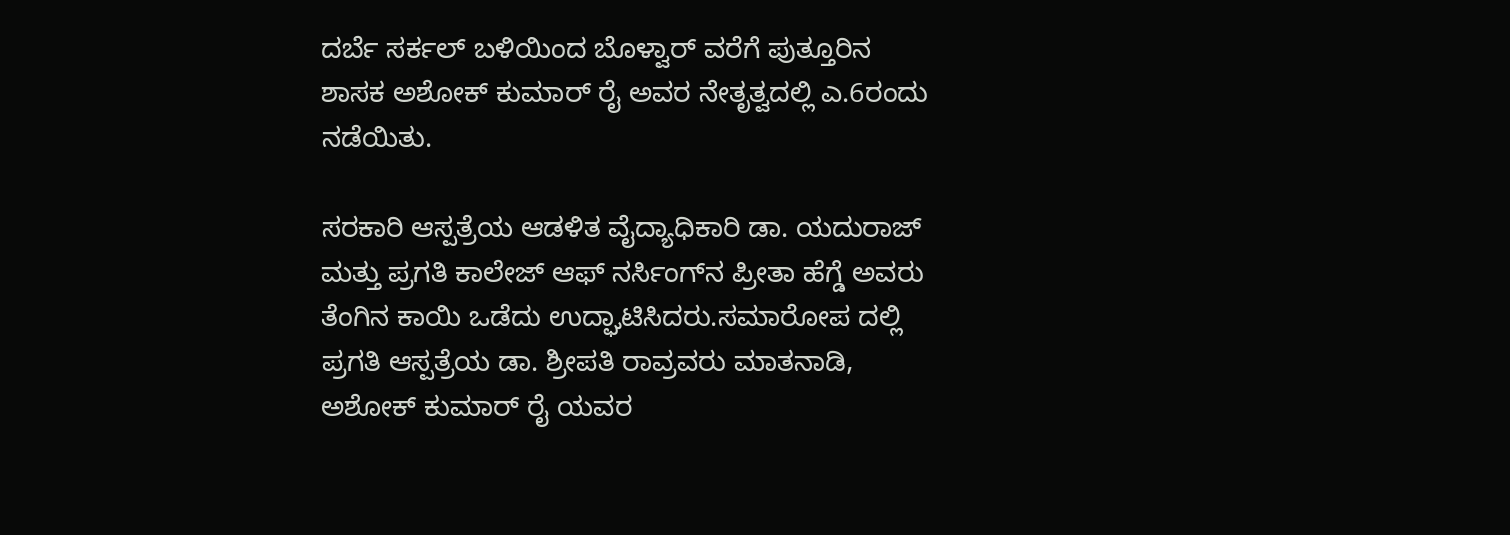ದರ್ಬೆ ಸರ್ಕಲ್ ಬಳಿಯಿಂದ ಬೊಳ್ವಾ‌ರ್ ವರೆಗೆ ಪುತ್ತೂರಿನ ಶಾಸಕ ಅಶೋಕ್ ಕುಮಾರ್ ರೈ ಅವರ ನೇತೃತ್ವದಲ್ಲಿ ಎ.6ರಂದು ನಡೆಯಿತು.

ಸರಕಾರಿ ಆಸ್ಪತ್ರೆಯ ಆಡಳಿತ ವೈದ್ಯಾಧಿಕಾರಿ ಡಾ. ಯದುರಾಜ್ ಮತ್ತು ಪ್ರಗತಿ ಕಾಲೇಜ್ ಆಫ್ ನರ್ಸಿಂಗ್‌ನ ಪ್ರೀತಾ ಹೆಗ್ಡೆ ಅವರು ತೆಂಗಿನ ಕಾಯಿ ಒಡೆದು ಉದ್ಘಾಟಿಸಿದರು.ಸಮಾರೋಪ ದಲ್ಲಿ ಪ್ರಗತಿ ಆಸ್ಪತ್ರೆಯ ಡಾ. ಶ್ರೀಪತಿ ರಾವ್ರವರು ಮಾತನಾಡಿ, ಅಶೋಕ್ ಕುಮಾರ್ ರೈ ಯವರ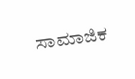ಸಾಮಾಜಿಕ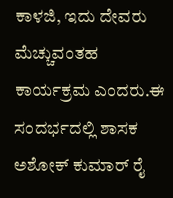ಕಾಳಜಿ, ಇದು ದೇವರು ಮೆಚ್ಚುವಂತಹ ಕಾರ್ಯಕ್ರಮ ಎಂದರು.ಈ ಸಂದರ್ಭದಲ್ಲಿ ಶಾಸಕ ಅಶೋಕ್‌ ಕುಮಾ‌ರ್ ರೈ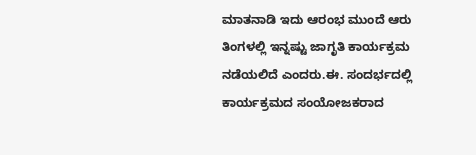ಮಾತನಾಡಿ ಇದು ಆರಂಭ ಮುಂದೆ ಆರು ತಿಂಗಳಲ್ಲಿ ಇನ್ನಷ್ಟು ಜಾಗೃತಿ ಕಾರ್ಯಕ್ರಮ ನಡೆಯಲಿದೆ ಎಂದರು.ಈ. ಸಂದರ್ಭದಲ್ಲಿ ಕಾರ್ಯಕ್ರಮದ ಸಂಯೋಜಕರಾದ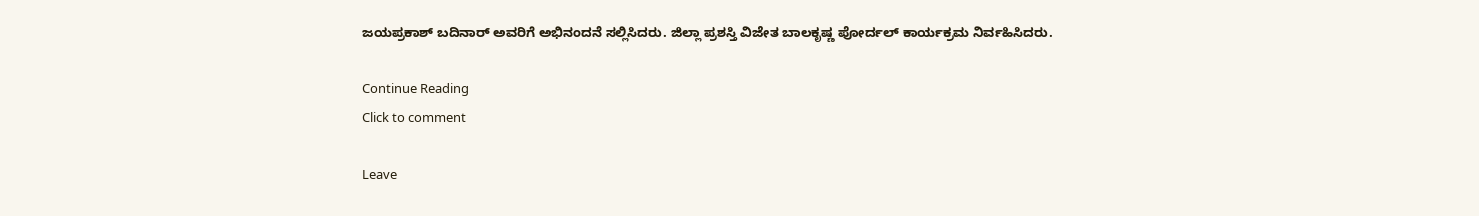ಜಯಪ್ರಕಾಶ್ ಬದಿನಾರ್ ಅವರಿಗೆ ಅಭಿನಂದನೆ ಸಲ್ಲಿಸಿದರು. ಜಿಲ್ಲಾ ಪ್ರಶಸ್ತಿ ವಿಜೇತ ಬಾಲಕೃಷ್ಣ ಪೋರ್ದಲ್ ಕಾರ್ಯಕ್ರಮ ನಿರ್ವಹಿಸಿದರು.

Continue Reading
Click to comment

Leave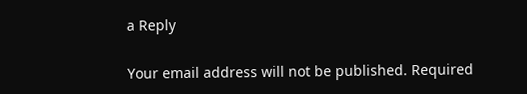a Reply

Your email address will not be published. Required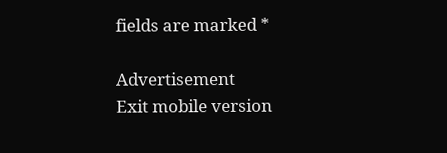fields are marked *

Advertisement
Exit mobile version